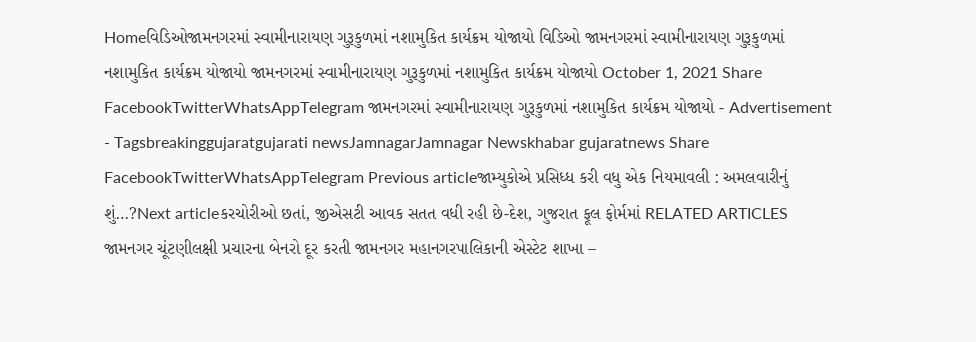Homeવિડિઓજામનગરમાં સ્વામીનારાયણ ગુરૂકુળમાં નશામુકિત કાર્યક્રમ યોજાયો વિડિઓ જામનગરમાં સ્વામીનારાયણ ગુરૂકુળમાં નશામુકિત કાર્યક્રમ યોજાયો જામનગરમાં સ્વામીનારાયણ ગુરૂકુળમાં નશામુકિત કાર્યક્રમ યોજાયો October 1, 2021 Share FacebookTwitterWhatsAppTelegram જામનગરમાં સ્વામીનારાયણ ગુરૂકુળમાં નશામુકિત કાર્યક્રમ યોજાયો - Advertisement - Tagsbreakinggujaratgujarati newsJamnagarJamnagar Newskhabar gujaratnews Share FacebookTwitterWhatsAppTelegram Previous articleજામ્યુકોએ પ્રસિધ્ધ કરી વધુ એક નિયમાવલી : અમલવારીનું શું…?Next articleકરચોરીઓ છતાં, જીએસટી આવક સતત વધી રહી છે-દેશ, ગુજરાત ફૂલ ફોર્મમાં RELATED ARTICLES જામનગર ચૂંટણીલક્ષી પ્રચારના બેનરો દૂર કરતી જામનગર મહાનગરપાલિકાની એસ્ટેટ શાખા –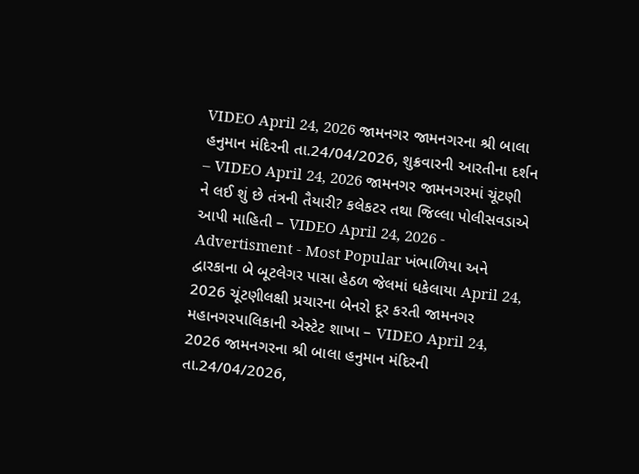VIDEO April 24, 2026 જામનગર જામનગરના શ્રી બાલા હનુમાન મંદિરની તા.24/04/2026, શુક્રવારની આરતીના દર્શન – VIDEO April 24, 2026 જામનગર જામનગરમાં ચૂંટણી ને લઈ શું છે તંત્રની તૈયારી? કલેકટર તથા જિલ્લા પોલીસવડાએ આપી માહિતી – VIDEO April 24, 2026 - Advertisment - Most Popular ખંભાળિયા અને દ્વારકાના બે બૂટલેગર પાસા હેઠળ જેલમાં ધકેલાયા April 24, 2026 ચૂંટણીલક્ષી પ્રચારના બેનરો દૂર કરતી જામનગર મહાનગરપાલિકાની એસ્ટેટ શાખા – VIDEO April 24, 2026 જામનગરના શ્રી બાલા હનુમાન મંદિરની તા.24/04/2026,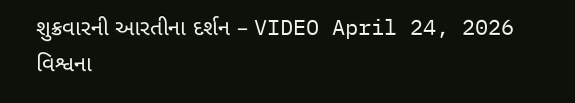શુક્રવારની આરતીના દર્શન – VIDEO April 24, 2026 વિશ્વના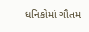ધનિકોમાં ગૌતમ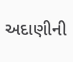અદાણીની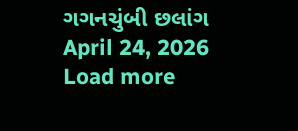ગગનચુંબી છલાંગ April 24, 2026 Load more